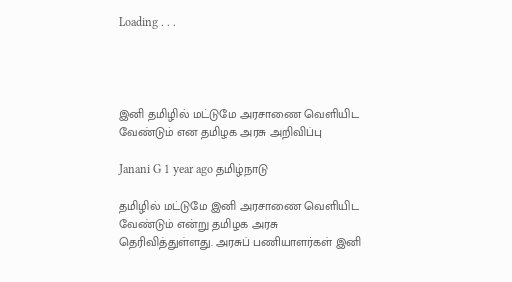Loading . . .




இனி தமிழில் மட்டுமே அரசாணை வெளியிட வேண்டும் என தமிழக அரசு அறிவிப்பு

Janani G 1 year ago தமிழ்நாடு

தமிழில் மட்டுமே இனி அரசாணை வெளியிட வேண்டும் என்று தமிழக அரசு தெரிவித்துள்ளது. அரசுப் பணியாளர்கள் இனி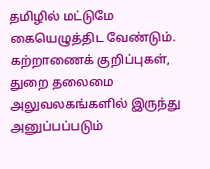தமிழில் மட்டுமே கையெழுத்திட வேண்டும். கற்றாணைக் குறிப்புகள், துறை தலைமை அலுவலகங்களில் இருந்து அனுப்பப்படும்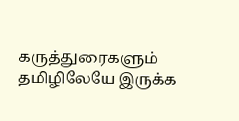கருத்துரைகளும் தமிழிலேயே இருக்க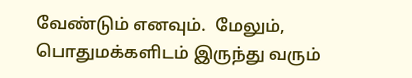வேண்டும் எனவும்.  மேலும், பொதுமக்களிடம் இருந்து வரும்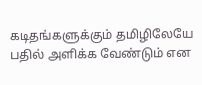கடிதங்களுக்கும் தமிழிலேயே பதில் அளிக்க வேண்டும் என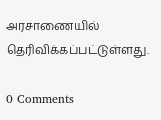அரசாணையில் தெரிவிக்கப்பட்டுள்ளது.

0 Comments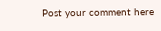Post your comment here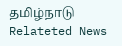தமிழ்நாடு Relateted News